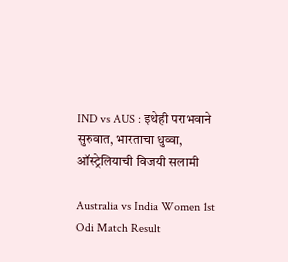IND vs AUS : इथेही पराभवाने सुरुवात, भारताचा धुव्वा, ऑस्ट्रेलियाची विजयी सलामी

Australia vs India Women 1st Odi Match Result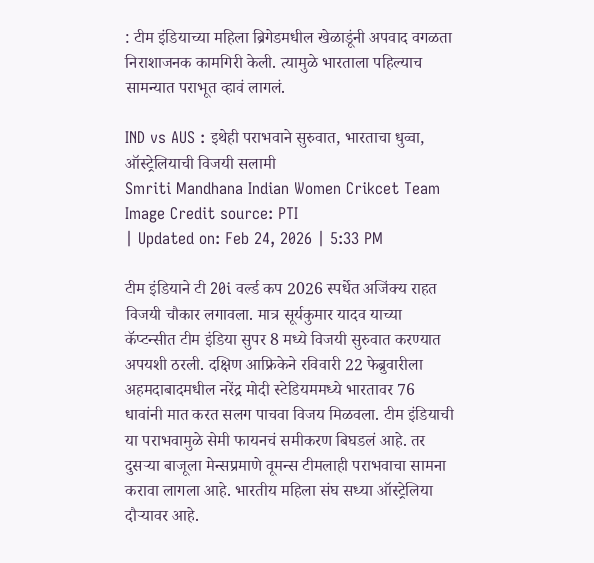: टीम इंडियाच्या महिला ब्रिगेडमधील खेळाडूंनी अपवाद वगळता निराशाजनक कामगिरी केली. त्यामुळे भारताला पहिल्याच सामन्यात पराभूत व्हावं लागलं.

IND vs AUS : इथेही पराभवाने सुरुवात, भारताचा धुव्वा, ऑस्ट्रेलियाची विजयी सलामी
Smriti Mandhana Indian Women Crikcet Team
Image Credit source: PTI
| Updated on: Feb 24, 2026 | 5:33 PM

टीम इंडियाने टी 20i वर्ल्ड कप 2026 स्पर्धेत अजिंक्य राहत विजयी चौकार लगावला. मात्र सूर्यकुमार यादव याच्या कॅप्टन्सीत टीम इंडिया सुपर 8 मध्ये विजयी सुरुवात करण्यात अपयशी ठरली. दक्षिण आफ्रिकेने रविवारी 22 फेब्रुवारीला अहमदाबादमधील नरेंद्र मोदी स्टेडियममध्ये भारतावर 76 धावांनी मात करत सलग पाचवा विजय मिळवला. टीम इंडियाची या पराभवामुळे सेमी फायनचं समीकरण बिघडलं आहे. तर दुसऱ्या बाजूला मेन्सप्रमाणे वूमन्स टीमलाही पराभवाचा सामना करावा लागला आहे. भारतीय महिला संघ सध्या ऑस्ट्रेलिया दौऱ्यावर आहे.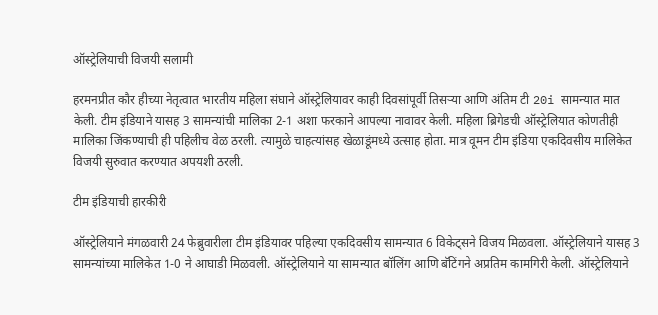ऑस्ट्रेलियाची विजयी सलामी

हरमनप्रीत कौर हीच्या नेतृत्वात भारतीय महिला संघाने ऑस्ट्रेलियावर काही दिवसांपूर्वी तिसऱ्या आणि अंतिम टी 20i सामन्यात मात केली. टीम इंडियाने यासह 3 सामन्यांची मालिका 2-1 अशा फरकाने आपल्या नावावर केली. महिला ब्रिगेडची ऑस्ट्रेलियात कोणतीही मालिका जिंकण्याची ही पहिलीच वेळ ठरली. त्यामुळे चाहत्यांसह खेळाडूंमध्ये उत्साह होता. मात्र वूमन टीम इंडिया एकदिवसीय मालिकेत विजयी सुरुवात करण्यात अपयशी ठरली.

टीम इंडियाची हारकीरी

ऑस्ट्रेलियाने मंगळवारी 24 फेब्रुवारीला टीम इंडियावर पहिल्या एकदिवसीय सामन्यात 6 विकेट्सने विजय मिळवला. ऑस्ट्रेलियाने यासह 3 सामन्यांच्या मालिकेत 1-0 ने आघाडी मिळवली. ऑस्ट्रेलियाने या सामन्यात बॉलिंग आणि बॅटिंगने अप्रतिम कामगिरी केली. ऑस्ट्रेलियाने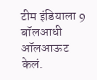टीम इंडियाला 9 बॉलआधी ऑलआऊट केलं.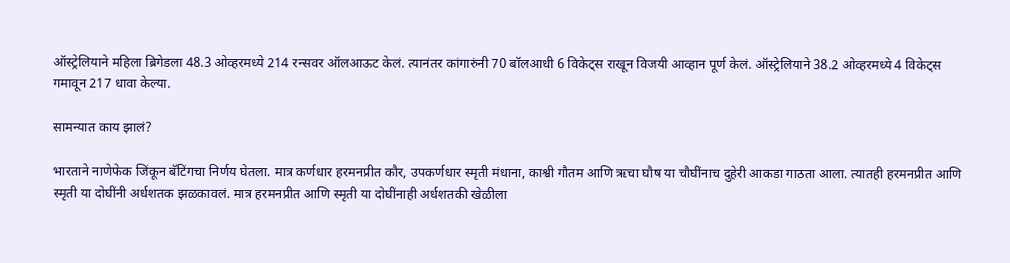ऑस्ट्रेलियाने महिला ब्रिगेडला 48.3 ओव्हरमध्ये 214 रन्सवर ऑलआऊट केलं. त्यानंतर कांगारुंनी 70 बॉलआधी 6 विकेट्स राखून विजयी आव्हान पूर्ण केलं. ऑस्ट्रेलियाने 38.2 ओव्हरमध्ये 4 विकेट्स गमावून 217 धावा केल्या.

सामन्यात काय झालं?

भारताने नाणेफेक जिंकून बॅटिंगचा निर्णय घेतला. मात्र कर्णधार हरमनप्रीत कौर, उपकर्णधार स्मृती मंधाना, काश्वी गौतम आणि ऋचा घौष या चौघींनाच दुहेरी आकडा गाठता आला. त्यातही हरमनप्रीत आणि स्मृती या दोघींनी अर्धशतक झळकावलं. मात्र हरमनप्रीत आणि स्मृती या दोघींनाही अर्धशतकी खेळीला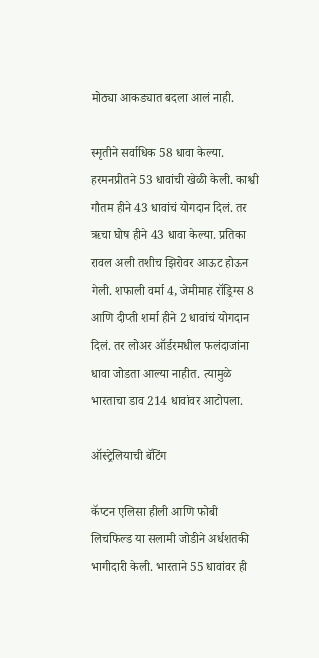मोठ्या आकड्यात बदला आलं नाही.

स्मृतीने सर्वाधिक 58 धावा केल्या. हरमनप्रीतने 53 धावांची खेळी केली. काश्वी गौतम हीने 43 धावांचं योगदान दिलं. तर ऋचा घोष हीने 43 धावा केल्या. प्रतिका रावल अली तशीच झिरोवर आऊट होऊन गेली. शफाली वर्मा 4, जेमीमाह रॉड्रिग्स 8 आणि दीप्ती शर्मा हीने 2 धावांचं योगदान दिलं. तर लोअर ऑर्डरमधील फलंदाजांना धावा जोडता आल्या नाहीत. त्यामुळे भारताचा डाव 214 धावांवर आटोपला.

ऑस्ट्रेलियाची बॅटिंग

कॅप्टन एलिसा हीली आणि फोबी लिचफिल्ड या सलामी जोडीने अर्धशतकी भागीदारी केली. भारताने 55 धावांवर ही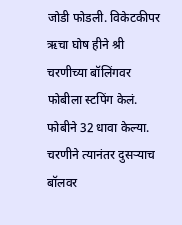जोडी फोडली. विकेटकीपर ऋचा घोष हीने श्री चरणीच्या बॉलिंगवर फोबीला स्टपिंग केलं. फोबीने 32 धावा केल्या. चरणीने त्यानंतर दुसऱ्याच बॉलवर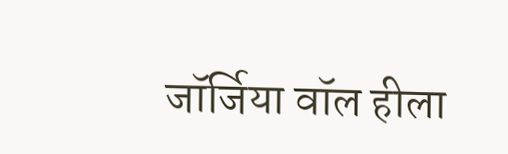जॉर्जिया वॉल हीला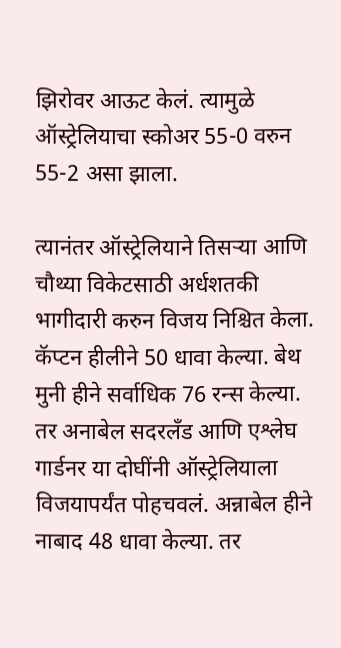झिरोवर आऊट केलं. त्यामुळे ऑस्ट्रेलियाचा स्कोअर 55-0 वरुन 55-2 असा झाला.

त्यानंतर ऑस्ट्रेलियाने तिसऱ्या आणि चौथ्या विकेटसाठी अर्धशतकी भागीदारी करुन विजय निश्चित केला. कॅप्टन हीलीने 50 धावा केल्या. बेथ मुनी हीने सर्वाधिक 76 रन्स केल्या. तर अनाबेल सदरलँड आणि एश्लेघ गार्डनर या दोघींनी ऑस्ट्रेलियाला विजयापर्यंत पोहचवलं. अन्नाबेल हीने नाबाद 48 धावा केल्या. तर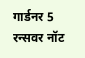गार्डनर 5 रन्सवर नॉट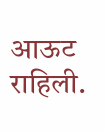आऊट राहिली.